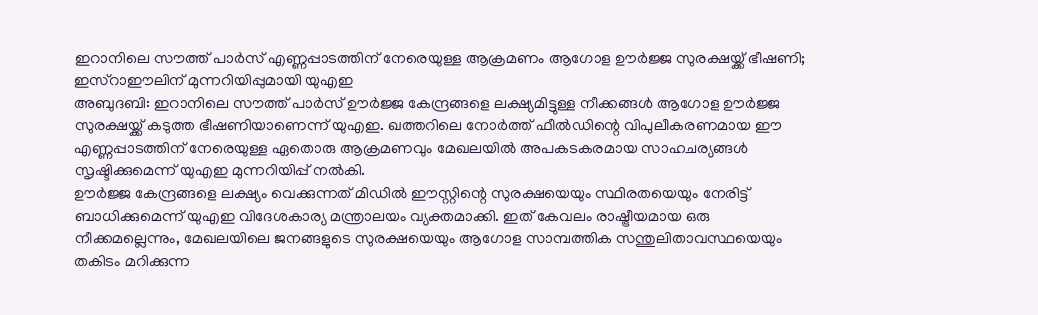ഇറാനിലെ സൗത്ത് പാർസ് എണ്ണപ്പാടത്തിന് നേരെയുള്ള ആക്രമണം ആഗോള ഊർജ്ജ സുരക്ഷയ്ക്ക് ഭീഷണി; ഇസ്റാഈലിന് മുന്നറിയിപ്പുമായി യുഎഇ
അബുദബി: ഇറാനിലെ സൗത്ത് പാർസ് ഊർജ്ജ കേന്ദ്രങ്ങളെ ലക്ഷ്യമിട്ടുള്ള നീക്കങ്ങൾ ആഗോള ഊർജ്ജ സുരക്ഷയ്ക്ക് കടുത്ത ഭീഷണിയാണെന്ന് യുഎഇ. ഖത്തറിലെ നോർത്ത് ഫീൽഡിന്റെ വിപുലീകരണമായ ഈ എണ്ണപ്പാടത്തിന് നേരെയുള്ള ഏതൊരു ആക്രമണവും മേഖലയിൽ അപകടകരമായ സാഹചര്യങ്ങൾ സൃഷ്ടിക്കുമെന്ന് യുഎഇ മുന്നറിയിപ്പ് നൽകി.
ഊർജ്ജ കേന്ദ്രങ്ങളെ ലക്ഷ്യം വെക്കുന്നത് മിഡിൽ ഈസ്റ്റിന്റെ സുരക്ഷയെയും സ്ഥിരതയെയും നേരിട്ട് ബാധിക്കുമെന്ന് യുഎഇ വിദേശകാര്യ മന്ത്രാലയം വ്യക്തമാക്കി. ഇത് കേവലം രാഷ്ട്രീയമായ ഒരു നീക്കമല്ലെന്നും, മേഖലയിലെ ജനങ്ങളുടെ സുരക്ഷയെയും ആഗോള സാമ്പത്തിക സന്തുലിതാവസ്ഥയെയും തകിടം മറിക്കുന്ന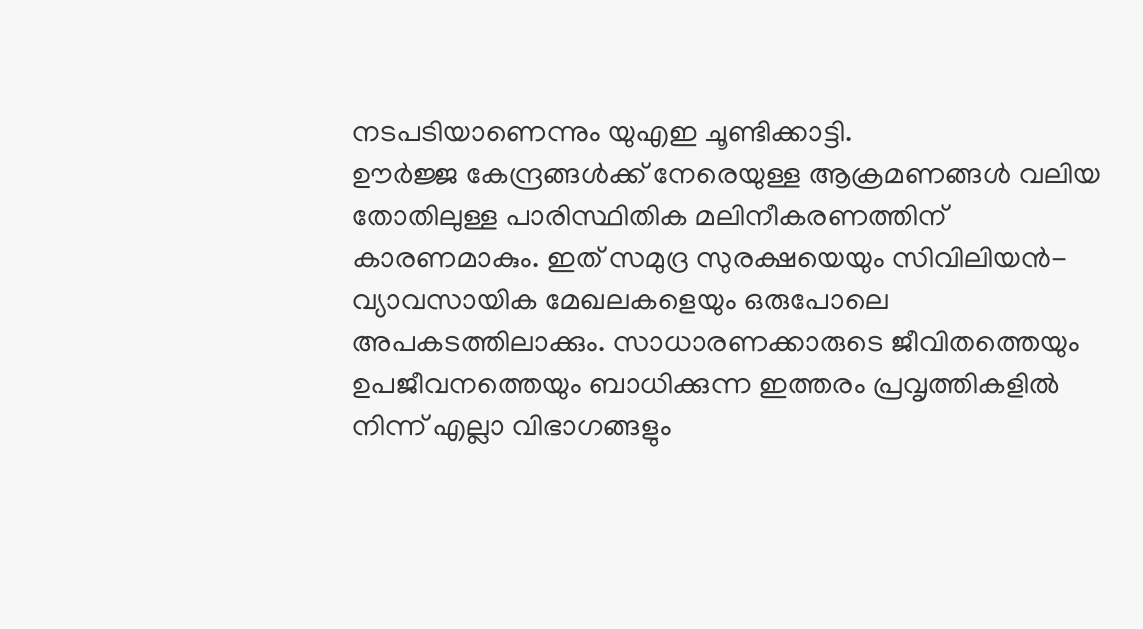നടപടിയാണെന്നും യുഎഇ ചൂണ്ടിക്കാട്ടി.
ഊർജ്ജ കേന്ദ്രങ്ങൾക്ക് നേരെയുള്ള ആക്രമണങ്ങൾ വലിയ തോതിലുള്ള പാരിസ്ഥിതിക മലിനീകരണത്തിന് കാരണമാകും. ഇത് സമുദ്ര സുരക്ഷയെയും സിവിലിയൻ-വ്യാവസായിക മേഖലകളെയും ഒരുപോലെ അപകടത്തിലാക്കും. സാധാരണക്കാരുടെ ജീവിതത്തെയും ഉപജീവനത്തെയും ബാധിക്കുന്ന ഇത്തരം പ്രവൃത്തികളിൽ നിന്ന് എല്ലാ വിഭാഗങ്ങളും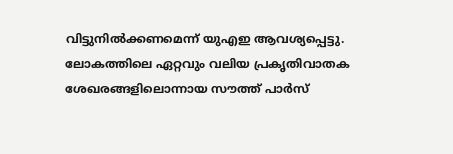വിട്ടുനിൽക്കണമെന്ന് യുഎഇ ആവശ്യപ്പെട്ടു.
ലോകത്തിലെ ഏറ്റവും വലിയ പ്രകൃതിവാതക ശേഖരങ്ങളിലൊന്നായ സൗത്ത് പാർസ്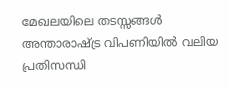മേഖലയിലെ തടസ്സങ്ങൾ അന്താരാഷ്ട്ര വിപണിയിൽ വലിയ പ്രതിസന്ധി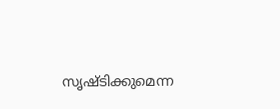സൃഷ്ടിക്കുമെന്ന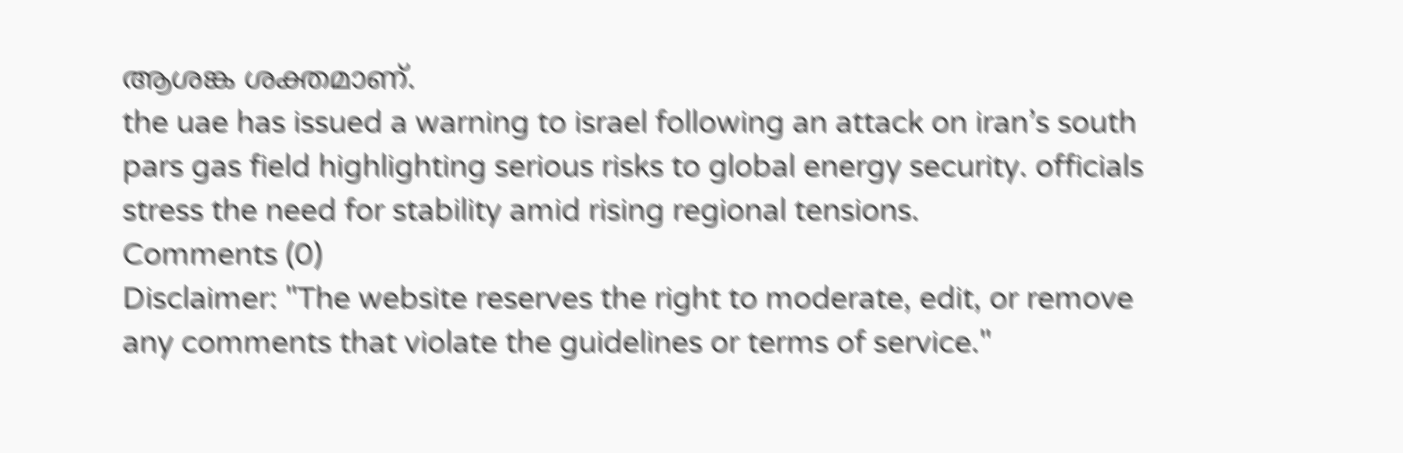ആശങ്ക ശക്തമാണ്.
the uae has issued a warning to israel following an attack on iran’s south pars gas field highlighting serious risks to global energy security. officials stress the need for stability amid rising regional tensions.
Comments (0)
Disclaimer: "The website reserves the right to moderate, edit, or remove any comments that violate the guidelines or terms of service."